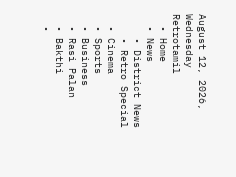August 12, 2026, Wednesday
Retrotamil
  • Home
  • News
    • District News
    • Retro Special
  • Cinema
  • Sports
  • Business
  • Rasi Palan
  • Bakthi
  •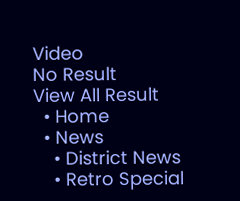Video
No Result
View All Result
  • Home
  • News
    • District News
    • Retro Special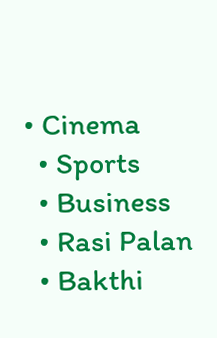• Cinema
  • Sports
  • Business
  • Rasi Palan
  • Bakthi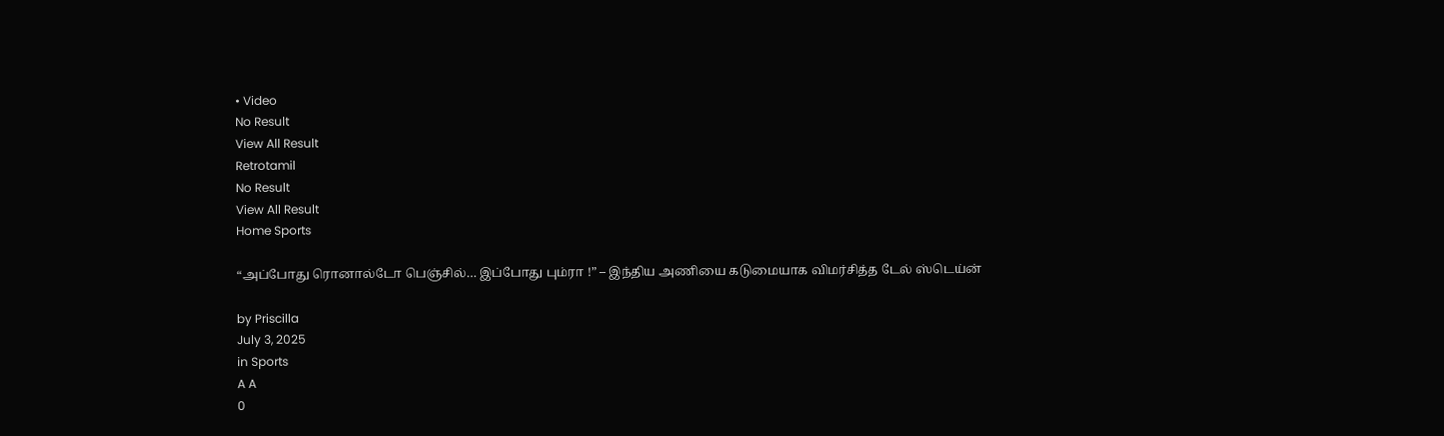• Video
No Result
View All Result
Retrotamil
No Result
View All Result
Home Sports

“அப்போது ரொனால்டோ பெஞ்சில்… இப்போது பும்ரா !” – இந்திய அணியை கடுமையாக விமர்சித்த டேல் ஸ்டெய்ன்

by Priscilla
July 3, 2025
in Sports
A A
0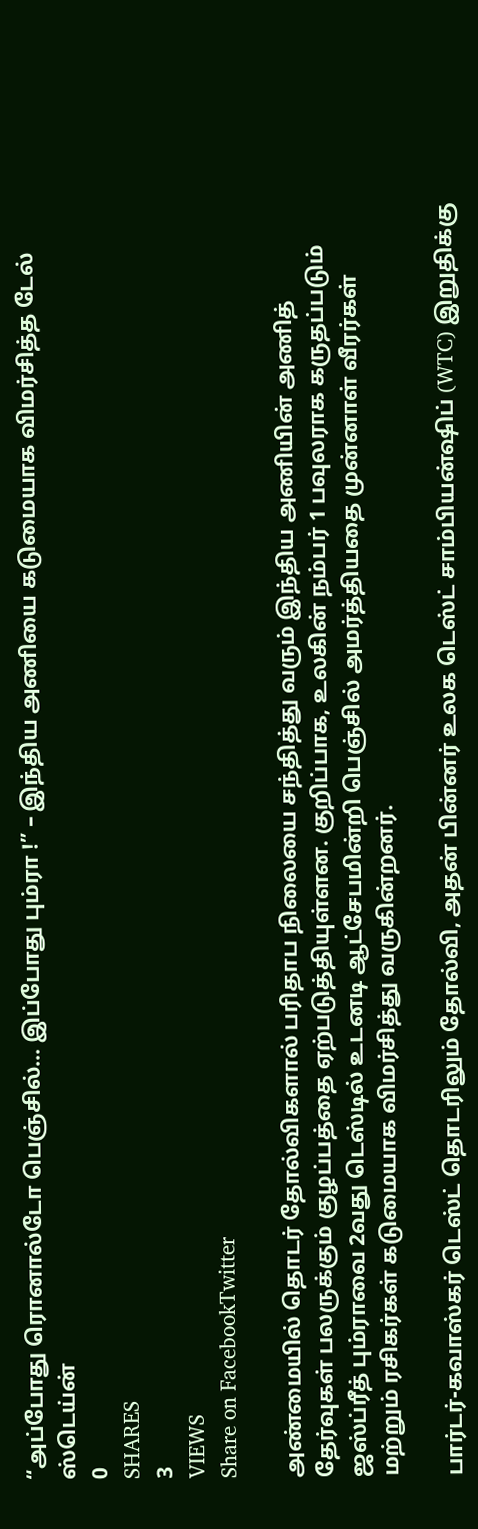“அப்போது ரொனால்டோ பெஞ்சில்… இப்போது பும்ரா !” – இந்திய அணியை கடுமையாக விமர்சித்த டேல் ஸ்டெய்ன்
0
SHARES
3
VIEWS
Share on FacebookTwitter

அண்மையில் தொடர் தோல்விகளால் பரிதாப நிலையை சந்தித்து வரும் இந்திய அணியின் அணித் தேர்வுகள் பலருக்கும் குழப்பத்தை ஏற்படுத்தியுள்ளன. குறிப்பாக, உலகின் நம்பர் 1 பவுலராக கருதப்படும் ஜஸ்ப்ரீத் பும்ராவை 2வது டெஸ்டில் உடனடி ஆட்சேபமின்றி பெஞ்சில் அமர்த்தியதை முன்னாள் வீரர்கள் மற்றும் ரசிகர்கள் கடுமையாக விமர்சித்து வருகின்றனர்.

பார்டர்-கவாஸ்கர் டெஸ்ட் தொடரிலும் தோல்வி, அதன் பின்னர் உலக டெஸ்ட் சாம்பியன்ஷிப் (WTC) இறுதிக்கு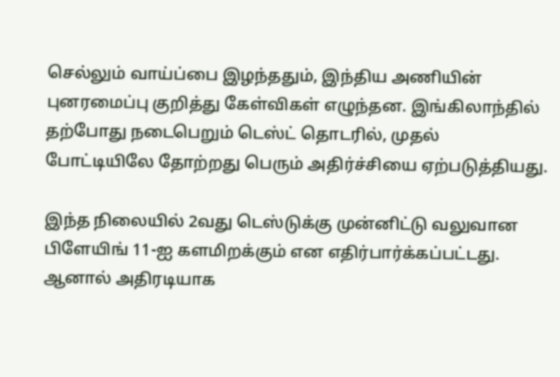செல்லும் வாய்ப்பை இழந்ததும், இந்திய அணியின் புனரமைப்பு குறித்து கேள்விகள் எழுந்தன. இங்கிலாந்தில் தற்போது நடைபெறும் டெஸ்ட் தொடரில், முதல் போட்டியிலே தோற்றது பெரும் அதிர்ச்சியை ஏற்படுத்தியது.

இந்த நிலையில் 2வது டெஸ்டுக்கு முன்னிட்டு வலுவான பிளேயிங் 11-ஐ களமிறக்கும் என எதிர்பார்க்கப்பட்டது. ஆனால் அதிரடியாக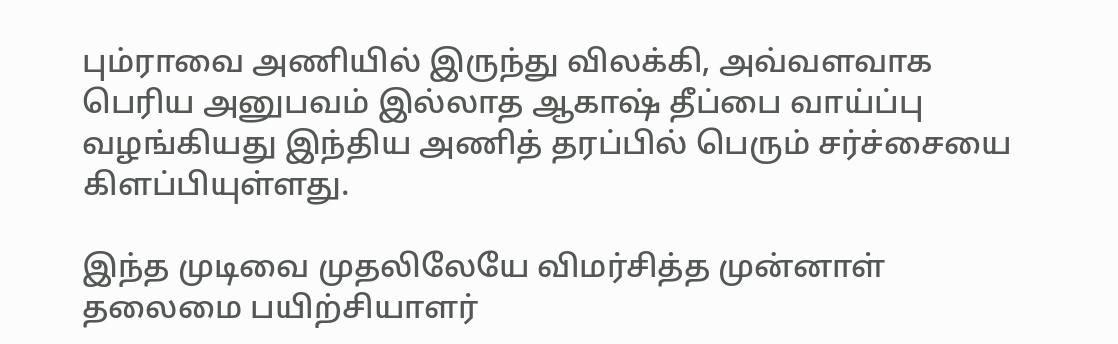பும்ராவை அணியில் இருந்து விலக்கி, அவ்வளவாக பெரிய அனுபவம் இல்லாத ஆகாஷ் தீப்பை வாய்ப்பு வழங்கியது இந்திய அணித் தரப்பில் பெரும் சர்ச்சையை கிளப்பியுள்ளது.

இந்த முடிவை முதலிலேயே விமர்சித்த முன்னாள் தலைமை பயிற்சியாளர்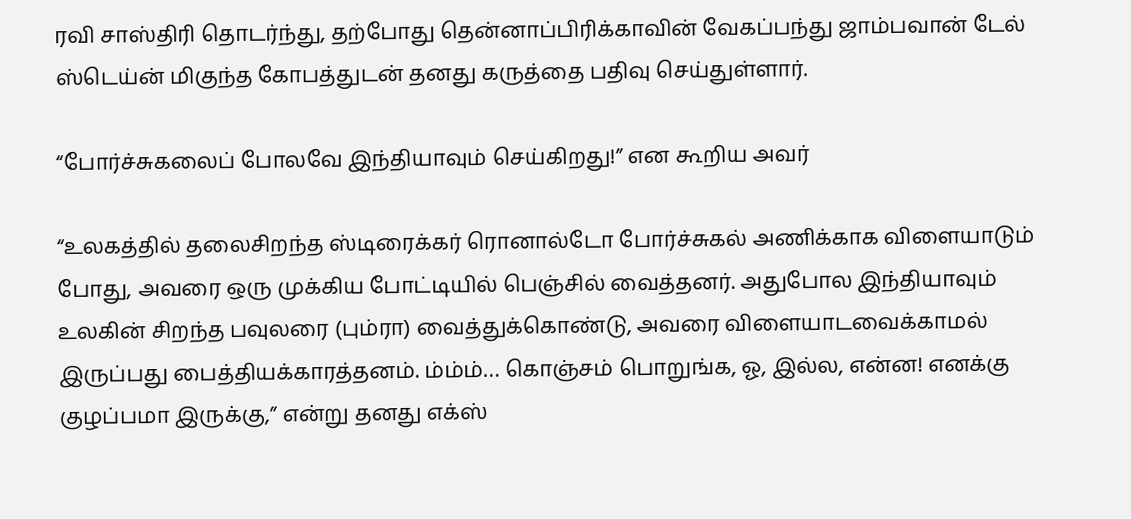ரவி சாஸ்திரி தொடர்ந்து, தற்போது தென்னாப்பிரிக்காவின் வேகப்பந்து ஜாம்பவான் டேல் ஸ்டெய்ன் மிகுந்த கோபத்துடன் தனது கருத்தை பதிவு செய்துள்ளார்.

“போர்ச்சுகலைப் போலவே இந்தியாவும் செய்கிறது!” என கூறிய அவர்

“உலகத்தில் தலைசிறந்த ஸ்டிரைக்கர் ரொனால்டோ போர்ச்சுகல் அணிக்காக விளையாடும் போது, அவரை ஒரு முக்கிய போட்டியில் பெஞ்சில் வைத்தனர். அதுபோல இந்தியாவும் உலகின் சிறந்த பவுலரை (பும்ரா) வைத்துக்கொண்டு, அவரை விளையாடவைக்காமல் இருப்பது பைத்தியக்காரத்தனம். ம்ம்ம்… கொஞ்சம் பொறுங்க, ஓ, இல்ல, என்ன! எனக்கு குழப்பமா இருக்கு,” என்று தனது எக்ஸ்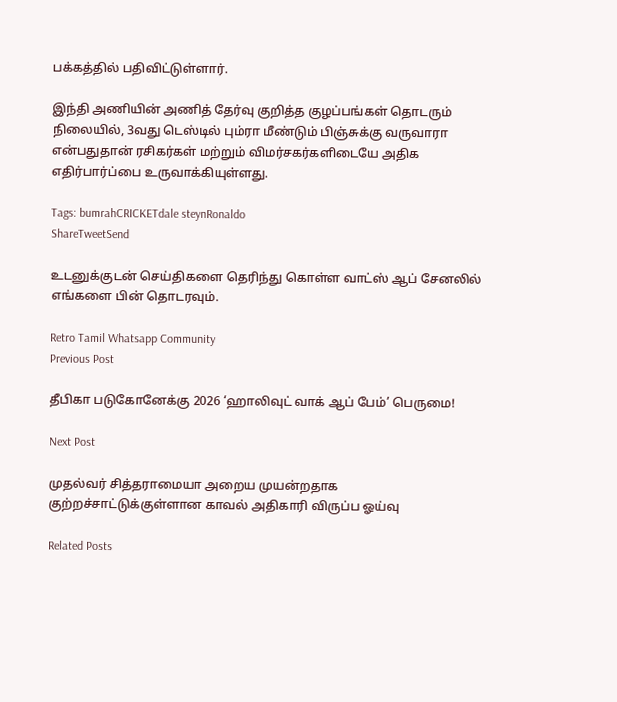பக்கத்தில் பதிவிட்டுள்ளார்.

இந்தி அணியின் அணித் தேர்வு குறித்த குழப்பங்கள் தொடரும் நிலையில், 3வது டெஸ்டில் பும்ரா மீண்டும் பிஞ்சுக்கு வருவாரா என்பதுதான் ரசிகர்கள் மற்றும் விமர்சகர்களிடையே அதிக எதிர்பார்ப்பை உருவாக்கியுள்ளது.

Tags: bumrahCRICKETdale steynRonaldo
ShareTweetSend

உடனுக்குடன் செய்திகளை தெரிந்து கொள்ள வாட்ஸ் ஆப் சேனலில் எங்களை பின் தொடரவும்.

Retro Tamil Whatsapp Community
Previous Post

தீபிகா படுகோனேக்கு 2026 ‘ஹாலிவுட் வாக் ஆப் பேம்’ பெருமை!

Next Post

முதல்வர் சித்தராமையா அறைய முயன்றதாக குற்றச்சாட்டுக்குள்ளான காவல் அதிகாரி விருப்ப ஓய்வு

Related Posts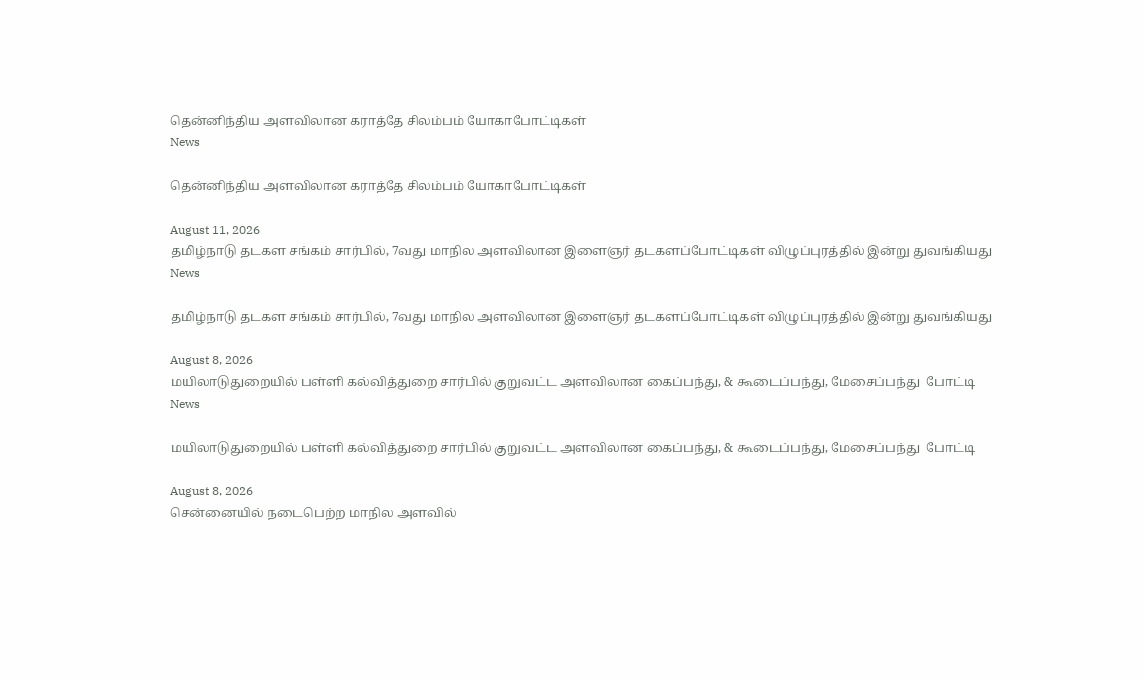தென்னிந்திய அளவிலான கராத்தே சிலம்பம் யோகாபோட்டிகள்
News

தென்னிந்திய அளவிலான கராத்தே சிலம்பம் யோகாபோட்டிகள்

August 11, 2026
தமிழ்நாடு தடகள சங்கம் சார்பில், 7வது மாநில அளவிலான இளைஞர் தடகளப்போட்டிகள் விழுப்புரத்தில் இன்று துவங்கியது
News

தமிழ்நாடு தடகள சங்கம் சார்பில், 7வது மாநில அளவிலான இளைஞர் தடகளப்போட்டிகள் விழுப்புரத்தில் இன்று துவங்கியது

August 8, 2026
மயிலாடுதுறையில் பள்ளி கல்வித்துறை சார்பில் குறுவட்ட அளவிலான கைப்பந்து, & கூடைப்பந்து, மேசைப்பந்து  போட்டி
News

மயிலாடுதுறையில் பள்ளி கல்வித்துறை சார்பில் குறுவட்ட அளவிலான கைப்பந்து, & கூடைப்பந்து, மேசைப்பந்து  போட்டி

August 8, 2026
சென்னையில் நடைபெற்ற மாநில அளவில்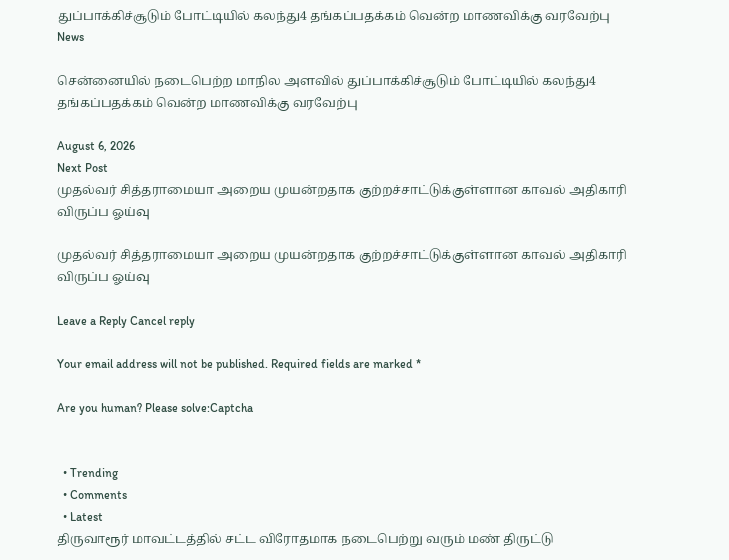துப்பாக்கிச்சூடும் போட்டியில் கலந்து4 தங்கப்பதக்கம் வென்ற மாணவிக்கு வரவேற்பு
News

சென்னையில் நடைபெற்ற மாநில அளவில் துப்பாக்கிச்சூடும் போட்டியில் கலந்து4 தங்கப்பதக்கம் வென்ற மாணவிக்கு வரவேற்பு

August 6, 2026
Next Post
முதல்வர் சித்தராமையா அறைய முயன்றதாக குற்றச்சாட்டுக்குள்ளான காவல் அதிகாரி விருப்ப ஓய்வு

முதல்வர் சித்தராமையா அறைய முயன்றதாக குற்றச்சாட்டுக்குள்ளான காவல் அதிகாரி விருப்ப ஓய்வு

Leave a Reply Cancel reply

Your email address will not be published. Required fields are marked *

Are you human? Please solve:Captcha


  • Trending
  • Comments
  • Latest
திருவாரூர் மாவட்டத்தில் சட்ட விரோதமாக நடைபெற்று வரும் மண் திருட்டு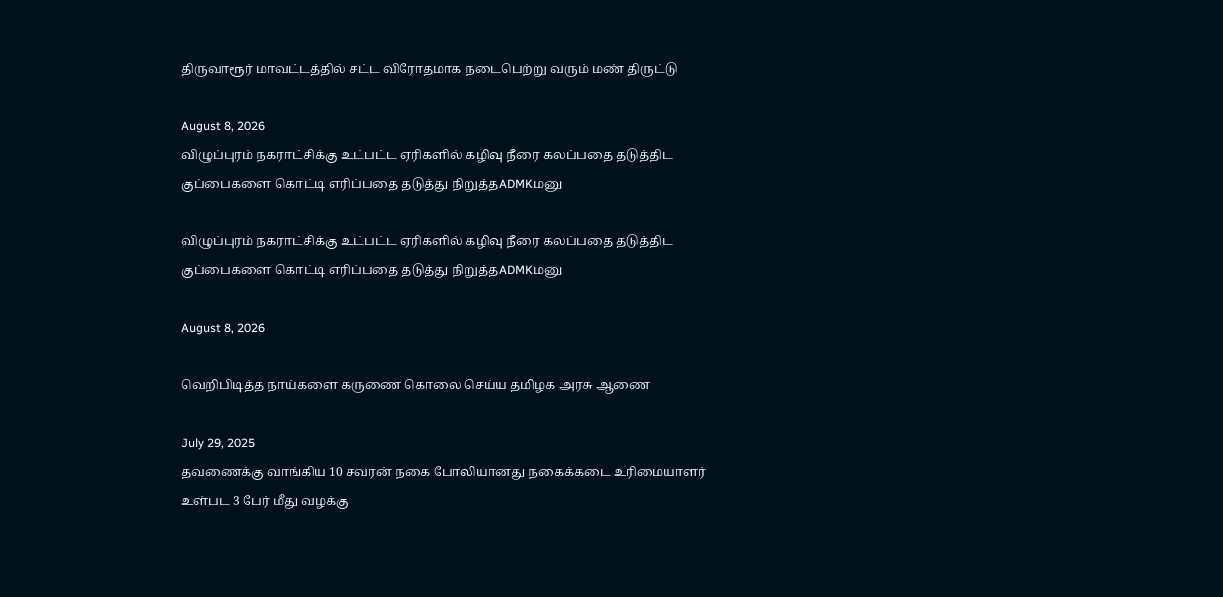திருவாரூர் மாவட்டத்தில் சட்ட விரோதமாக நடைபெற்று வரும் மண் திருட்டு

August 8, 2026
விழுப்புரம் நகராட்சிக்கு உட்பட்ட ஏரிகளில் கழிவு நீரை கலப்பதை தடுத்திட குப்பைகளை கொட்டி எரிப்பதை தடுத்து நிறுத்தADMKமனு

விழுப்புரம் நகராட்சிக்கு உட்பட்ட ஏரிகளில் கழிவு நீரை கலப்பதை தடுத்திட குப்பைகளை கொட்டி எரிப்பதை தடுத்து நிறுத்தADMKமனு

August 8, 2026

வெறிபிடித்த நாய்களை கருணை கொலை செய்ய தமிழக அரசு ஆணை

July 29, 2025
தவணைக்கு வாங்கிய 10 சவரன் நகை போலியானது நகைக்கடை உரிமையாளர் உள்பட 3 பேர் மீது வழக்கு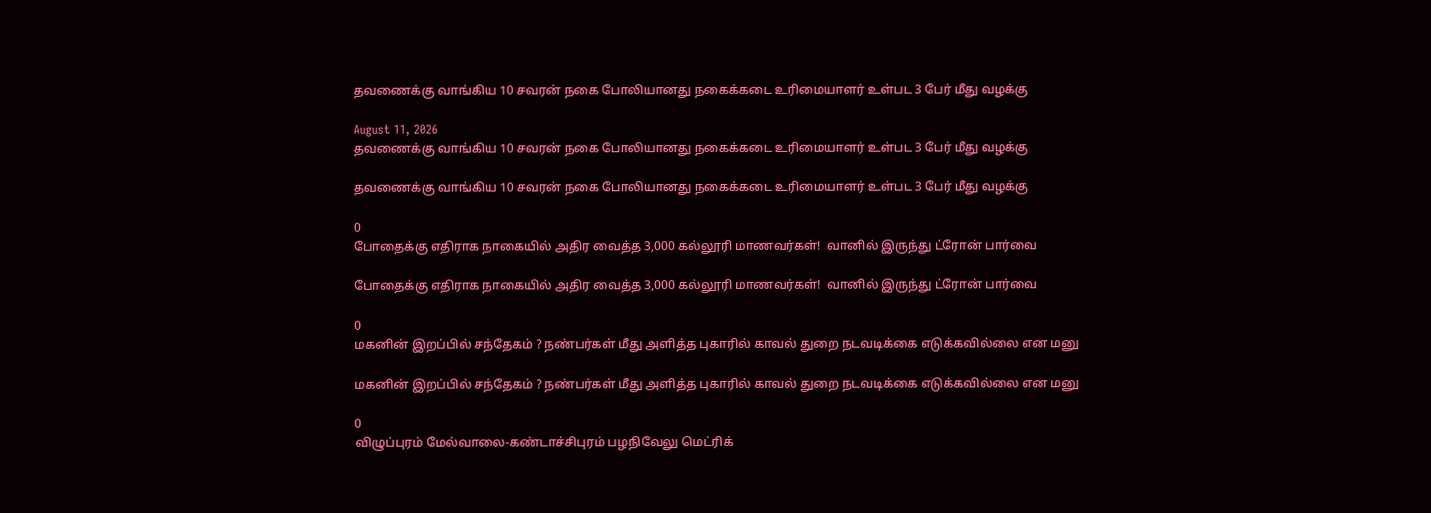தவணைக்கு வாங்கிய 10 சவரன் நகை போலியானது நகைக்கடை உரிமையாளர் உள்பட 3 பேர் மீது வழக்கு

August 11, 2026
தவணைக்கு வாங்கிய 10 சவரன் நகை போலியானது நகைக்கடை உரிமையாளர் உள்பட 3 பேர் மீது வழக்கு

தவணைக்கு வாங்கிய 10 சவரன் நகை போலியானது நகைக்கடை உரிமையாளர் உள்பட 3 பேர் மீது வழக்கு

0
போதைக்கு எதிராக நாகையில் அதிர வைத்த 3,000 கல்லூரி மாணவர்கள்!  வானில் இருந்து ட்ரோன் பார்வை

போதைக்கு எதிராக நாகையில் அதிர வைத்த 3,000 கல்லூரி மாணவர்கள்!  வானில் இருந்து ட்ரோன் பார்வை

0
மகனின் இறப்பில் சந்தேகம் ? நண்பர்கள் மீது அளித்த புகாரில் காவல் துறை நடவடிக்கை எடுக்கவில்லை என மனு

மகனின் இறப்பில் சந்தேகம் ? நண்பர்கள் மீது அளித்த புகாரில் காவல் துறை நடவடிக்கை எடுக்கவில்லை என மனு

0
விழுப்புரம் மேல்வாலை-கண்டாச்சிபுரம் பழநிவேலு மெட்ரிக்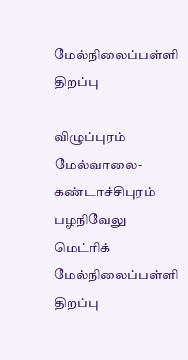மேல்நிலைப்பள்ளி திறப்பு

விழுப்புரம் மேல்வாலை-கண்டாச்சிபுரம் பழநிவேலு மெட்ரிக் மேல்நிலைப்பள்ளி திறப்பு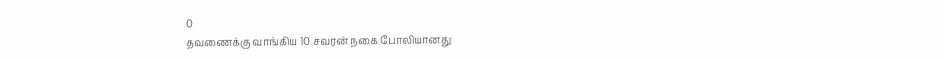0
தவணைக்கு வாங்கிய 10 சவரன் நகை போலியானது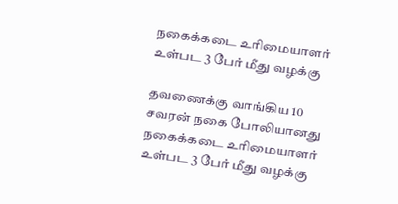நகைக்கடை உரிமையாளர் உள்பட 3 பேர் மீது வழக்கு

தவணைக்கு வாங்கிய 10 சவரன் நகை போலியானது நகைக்கடை உரிமையாளர் உள்பட 3 பேர் மீது வழக்கு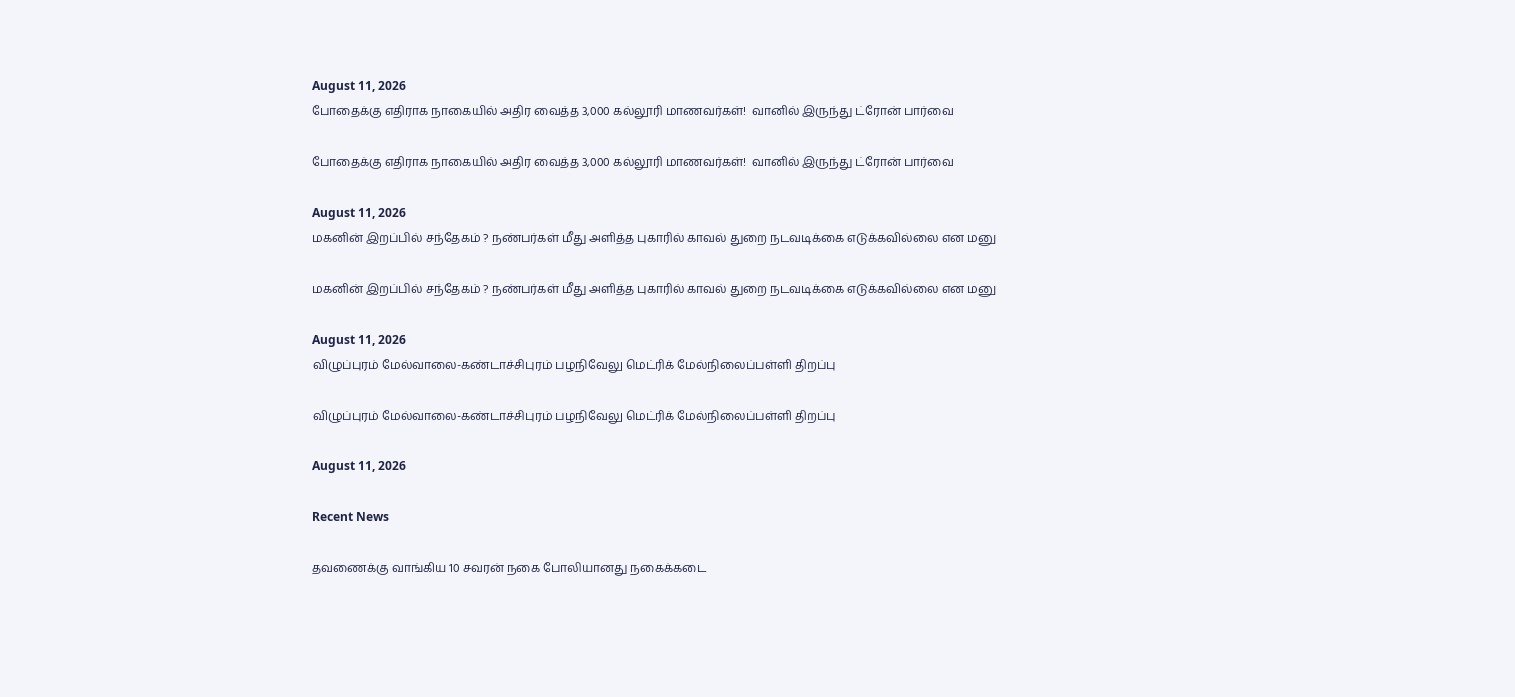August 11, 2026
போதைக்கு எதிராக நாகையில் அதிர வைத்த 3,000 கல்லூரி மாணவர்கள்!  வானில் இருந்து ட்ரோன் பார்வை

போதைக்கு எதிராக நாகையில் அதிர வைத்த 3,000 கல்லூரி மாணவர்கள்!  வானில் இருந்து ட்ரோன் பார்வை

August 11, 2026
மகனின் இறப்பில் சந்தேகம் ? நண்பர்கள் மீது அளித்த புகாரில் காவல் துறை நடவடிக்கை எடுக்கவில்லை என மனு

மகனின் இறப்பில் சந்தேகம் ? நண்பர்கள் மீது அளித்த புகாரில் காவல் துறை நடவடிக்கை எடுக்கவில்லை என மனு

August 11, 2026
விழுப்புரம் மேல்வாலை-கண்டாச்சிபுரம் பழநிவேலு மெட்ரிக் மேல்நிலைப்பள்ளி திறப்பு

விழுப்புரம் மேல்வாலை-கண்டாச்சிபுரம் பழநிவேலு மெட்ரிக் மேல்நிலைப்பள்ளி திறப்பு

August 11, 2026

Recent News

தவணைக்கு வாங்கிய 10 சவரன் நகை போலியானது நகைக்கடை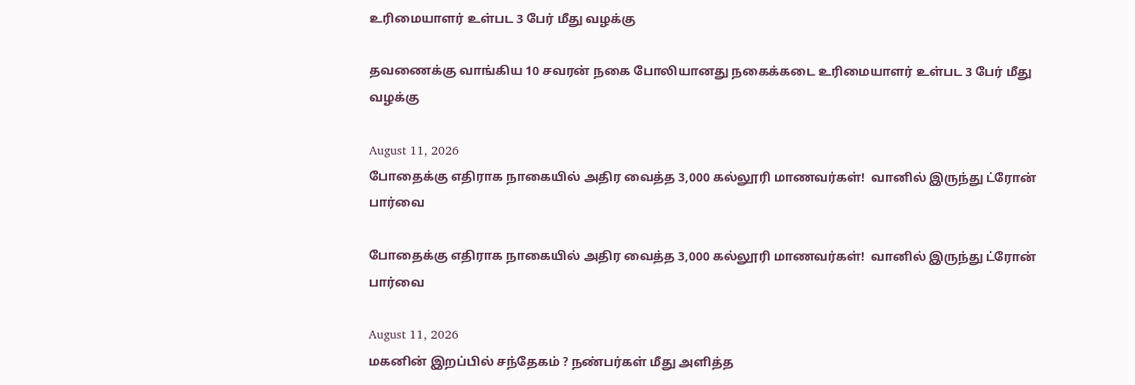உரிமையாளர் உள்பட 3 பேர் மீது வழக்கு

தவணைக்கு வாங்கிய 10 சவரன் நகை போலியானது நகைக்கடை உரிமையாளர் உள்பட 3 பேர் மீது வழக்கு

August 11, 2026
போதைக்கு எதிராக நாகையில் அதிர வைத்த 3,000 கல்லூரி மாணவர்கள்!  வானில் இருந்து ட்ரோன் பார்வை

போதைக்கு எதிராக நாகையில் அதிர வைத்த 3,000 கல்லூரி மாணவர்கள்!  வானில் இருந்து ட்ரோன் பார்வை

August 11, 2026
மகனின் இறப்பில் சந்தேகம் ? நண்பர்கள் மீது அளித்த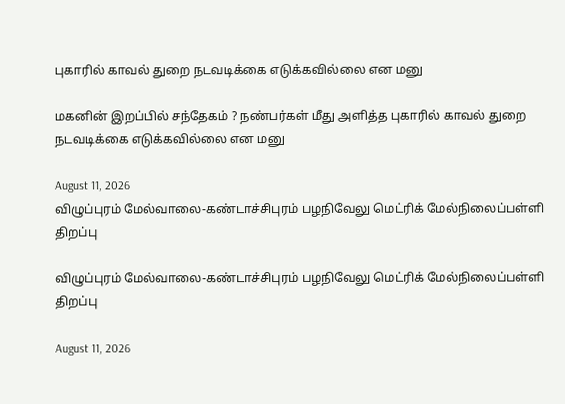புகாரில் காவல் துறை நடவடிக்கை எடுக்கவில்லை என மனு

மகனின் இறப்பில் சந்தேகம் ? நண்பர்கள் மீது அளித்த புகாரில் காவல் துறை நடவடிக்கை எடுக்கவில்லை என மனு

August 11, 2026
விழுப்புரம் மேல்வாலை-கண்டாச்சிபுரம் பழநிவேலு மெட்ரிக் மேல்நிலைப்பள்ளி திறப்பு

விழுப்புரம் மேல்வாலை-கண்டாச்சிபுரம் பழநிவேலு மெட்ரிக் மேல்நிலைப்பள்ளி திறப்பு

August 11, 2026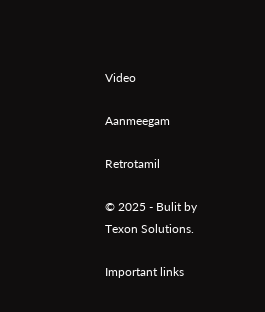Video

Aanmeegam

Retrotamil

© 2025 - Bulit by Texon Solutions.

Important links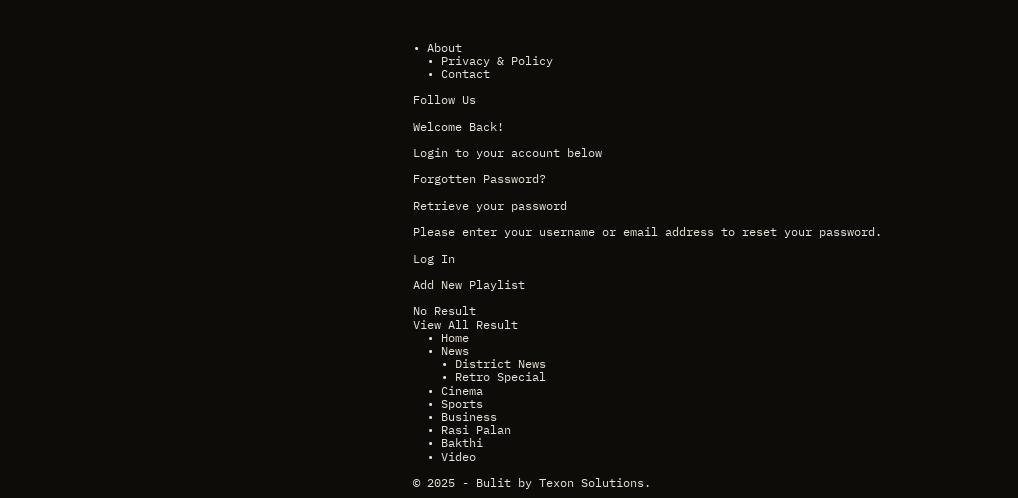• About
  • Privacy & Policy
  • Contact

Follow Us

Welcome Back!

Login to your account below

Forgotten Password?

Retrieve your password

Please enter your username or email address to reset your password.

Log In

Add New Playlist

No Result
View All Result
  • Home
  • News
    • District News
    • Retro Special
  • Cinema
  • Sports
  • Business
  • Rasi Palan
  • Bakthi
  • Video

© 2025 - Bulit by Texon Solutions.